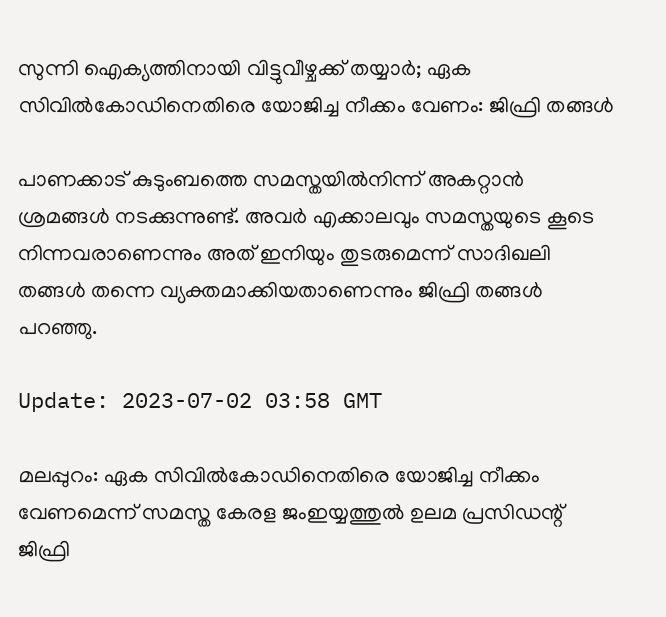സുന്നി ഐക്യത്തിനായി വിട്ടുവീഴ്ചക്ക് തയ്യാർ; ഏക സിവിൽകോഡിനെതിരെ യോജിച്ച നീക്കം വേണം: ജിഫ്രി തങ്ങൾ

പാണക്കാട് കുടുംബത്തെ സമസ്തയിൽനിന്ന് അകറ്റാൻ ശ്രമങ്ങൾ നടക്കുന്നുണ്ട്. അവർ എക്കാലവും സമസ്തയുടെ കൂടെ നിന്നവരാണെന്നും അത് ഇനിയും തുടരുമെന്ന് സാദിഖലി തങ്ങൾ തന്നെ വ്യക്തമാക്കിയതാണെന്നും ജിഫ്രി തങ്ങൾ പറഞ്ഞു.

Update: 2023-07-02 03:58 GMT

മലപ്പുറം: ഏക സിവിൽകോഡിനെതിരെ യോജിച്ച നീക്കം വേണമെന്ന് സമസ്ത കേരള ജംഇയ്യത്തുൽ ഉലമ പ്രസിഡന്റ് ജിഫ്രി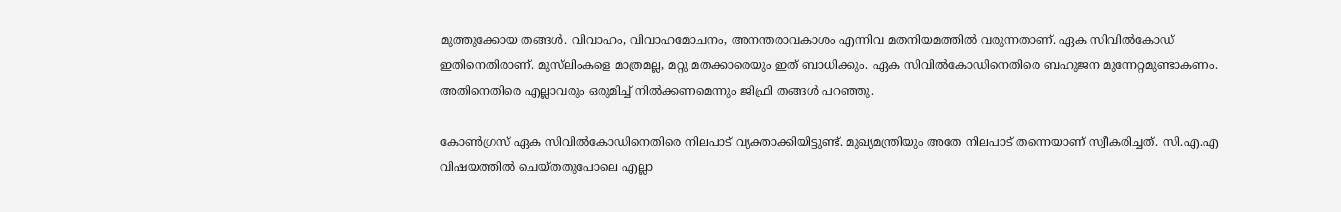മുത്തുക്കോയ തങ്ങൾ. വിവാഹം, വിവാഹമോചനം, അനന്തരാവകാശം എന്നിവ മതനിയമത്തിൽ വരുന്നതാണ്. ഏക സിവിൽകോഡ് ഇതിനെതിരാണ്. മുസ്‌ലിംകളെ മാത്രമല്ല, മറ്റു മതക്കാരെയും ഇത് ബാധിക്കും. ഏക സിവിൽകോഡിനെതിരെ ബഹുജന മുന്നേറ്റമുണ്ടാകണം. അതിനെതിരെ എല്ലാവരും ഒരുമിച്ച് നിൽക്കണമെന്നും ജിഫ്രി തങ്ങൾ പറഞ്ഞു.

കോൺഗ്രസ് ഏക സിവിൽകോഡിനെതിരെ നിലപാട് വ്യക്താക്കിയിട്ടുണ്ട്. മുഖ്യമന്ത്രിയും അതേ നിലപാട് തന്നെയാണ് സ്വീകരിച്ചത്. സി.എ.എ വിഷയത്തിൽ ചെയ്തതുപോലെ എല്ലാ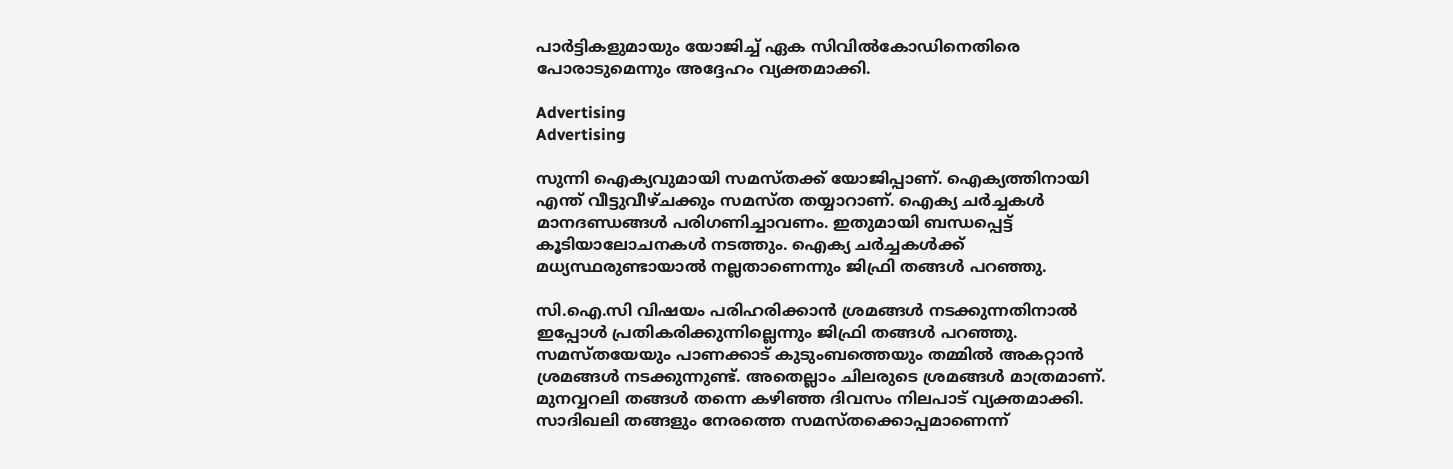പാർട്ടികളുമായും യോജിച്ച് ഏക സിവിൽകോഡിനെതിരെ പോരാടുമെന്നും അദ്ദേഹം വ്യക്തമാക്കി.

Advertising
Advertising

സുന്നി ഐക്യവുമായി സമസ്തക്ക് യോജിപ്പാണ്. ഐക്യത്തിനായി എന്ത് വീട്ടുവീഴ്ചക്കും സമസ്ത തയ്യാറാണ്. ഐക്യ ചർച്ചകൾ മാനദണ്ഡങ്ങൾ പരിഗണിച്ചാവണം. ഇതുമായി ബന്ധപ്പെട്ട് കൂടിയാലോചനകൾ നടത്തും. ഐക്യ ചർച്ചകൾക്ക് മധ്യസ്ഥരുണ്ടായാൽ നല്ലതാണെന്നും ജിഫ്രി തങ്ങൾ പറഞ്ഞു.

സി.ഐ.സി വിഷയം പരിഹരിക്കാൻ ശ്രമങ്ങൾ നടക്കുന്നതിനാൽ ഇപ്പോൾ പ്രതികരിക്കുന്നില്ലെന്നും ജിഫ്രി തങ്ങൾ പറഞ്ഞു. സമസ്തയേയും പാണക്കാട് കുടുംബത്തെയും തമ്മിൽ അകറ്റാൻ ശ്രമങ്ങൾ നടക്കുന്നുണ്ട്. അതെല്ലാം ചിലരുടെ ശ്രമങ്ങൾ മാത്രമാണ്. മുനവ്വറലി തങ്ങൾ തന്നെ കഴിഞ്ഞ ദിവസം നിലപാട് വ്യക്തമാക്കി. സാദിഖലി തങ്ങളും നേരത്തെ സമസ്തക്കൊപ്പമാണെന്ന്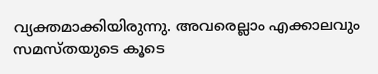വ്യക്തമാക്കിയിരുന്നു. അവരെല്ലാം എക്കാലവും സമസ്തയുടെ കൂടെ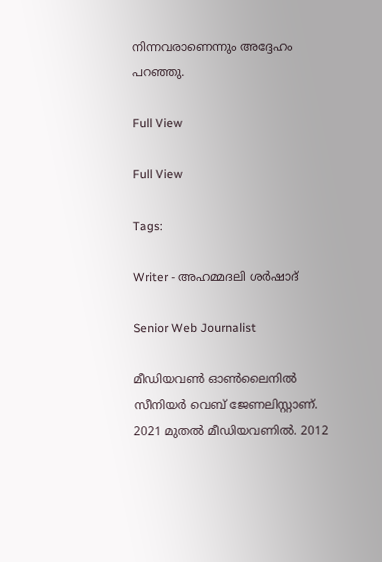നിന്നവരാണെന്നും അദ്ദേഹം പറഞ്ഞു.

Full View

Full View

Tags:

Writer - അഹമ്മദലി ശര്‍ഷാദ്

Senior Web Journalist

മീഡിയവൺ ഓൺലൈനിൽ സീനിയർ വെബ് ജേണലിസ്റ്റാണ്. 2021 മുതൽ മീഡിയവണിൽ. 2012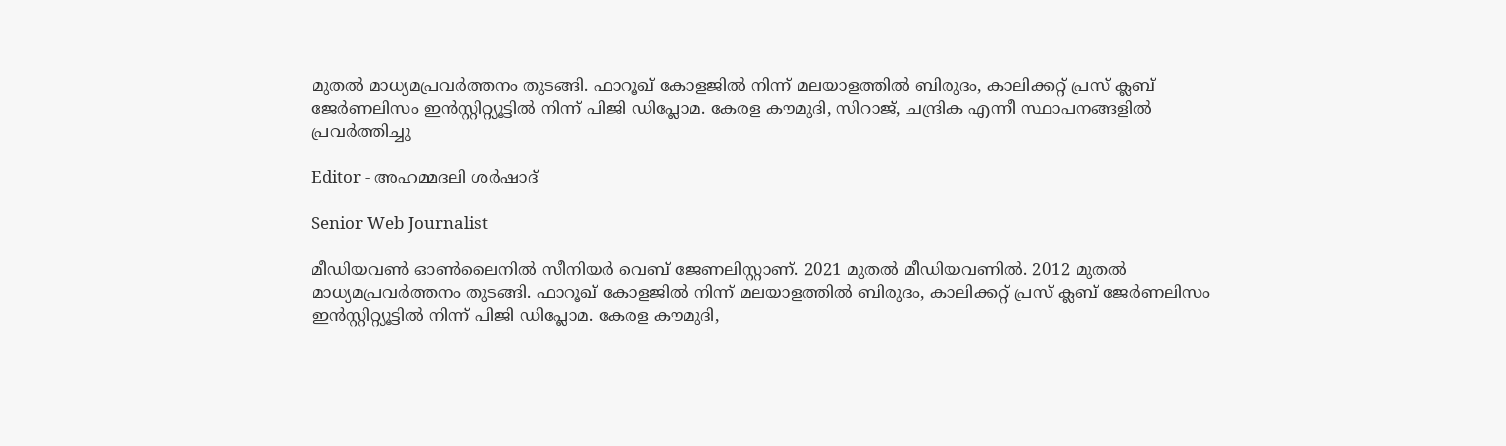മുതൽ മാധ്യമപ്രവർത്തനം തുടങ്ങി. ഫാറൂഖ് കോളജിൽ നിന്ന് മലയാളത്തിൽ ബിരുദം, കാലിക്കറ്റ് പ്രസ് ക്ലബ് ജേർണലിസം ഇൻസ്റ്റിറ്റ്യൂട്ടിൽ നിന്ന് പിജി ഡിപ്ലോമ. കേരള കൗമുദി, സിറാജ്, ചന്ദ്രിക എന്നീ സ്ഥാപനങ്ങളിൽ പ്രവർത്തിച്ചു

Editor - അഹമ്മദലി ശര്‍ഷാദ്

Senior Web Journalist

മീഡിയവൺ ഓൺലൈനിൽ സീനിയർ വെബ് ജേണലിസ്റ്റാണ്. 2021 മുതൽ മീഡിയവണിൽ. 2012 മുതൽ മാധ്യമപ്രവർത്തനം തുടങ്ങി. ഫാറൂഖ് കോളജിൽ നിന്ന് മലയാളത്തിൽ ബിരുദം, കാലിക്കറ്റ് പ്രസ് ക്ലബ് ജേർണലിസം ഇൻസ്റ്റിറ്റ്യൂട്ടിൽ നിന്ന് പിജി ഡിപ്ലോമ. കേരള കൗമുദി,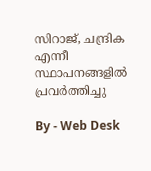സിറാജ്, ചന്ദ്രിക എന്നീ സ്ഥാപനങ്ങളിൽ പ്രവർത്തിച്ചു

By - Web Desk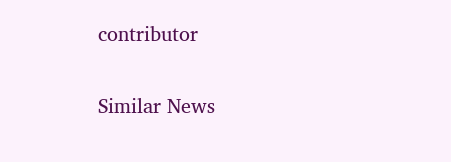contributor

Similar News